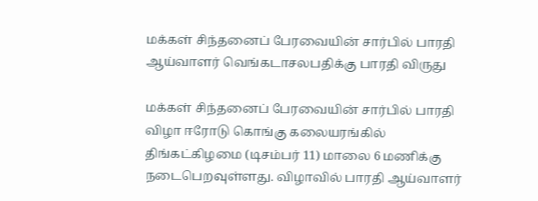மக்கள் சிந்தனைப் பேரவையின் சார்பில் பாரதி ஆய்வாளர் வெங்கடாசலபதிக்கு பாரதி விருது

மக்கள் சிந்தனைப் பேரவையின் சார்பில் பாரதி விழா ஈரோடு கொங்கு கலையரங்கில் திங்கட்கிழமை (டிசம்பர் 11) மாலை 6 மணிக்கு நடைபெறவுள்ளது. விழாவில் பாரதி ஆய்வாளர்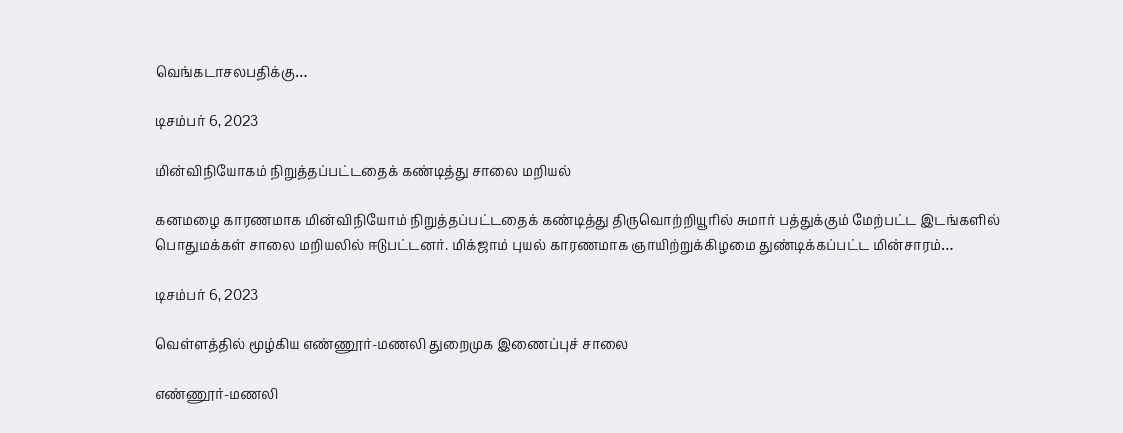வெங்கடாசலபதிக்கு…

டிசம்பர் 6, 2023

மின்விநியோகம் நிறுத்தப்பட்டதைக் கண்டித்து சாலை மறியல்

கனமழை காரணமாக மின்விநியோம் நிறுத்தப்பட்டதைக் கண்டித்து திருவொற்றியூரில் சுமார் பத்துக்கும் மேற்பட்ட இடங்களில்  பொதுமக்கள் சாலை மறியலில் ஈடுபட்டனர். மிக்ஜாம் புயல் காரணமாக ஞாயிற்றுக்கிழமை துண்டிக்கப்பட்ட மின்சாரம்…

டிசம்பர் 6, 2023

வெள்ளத்தில் மூழ்கிய எண்ணூர்-மணலி துறைமுக இணைப்புச் சாலை

எண்ணூர்-மணலி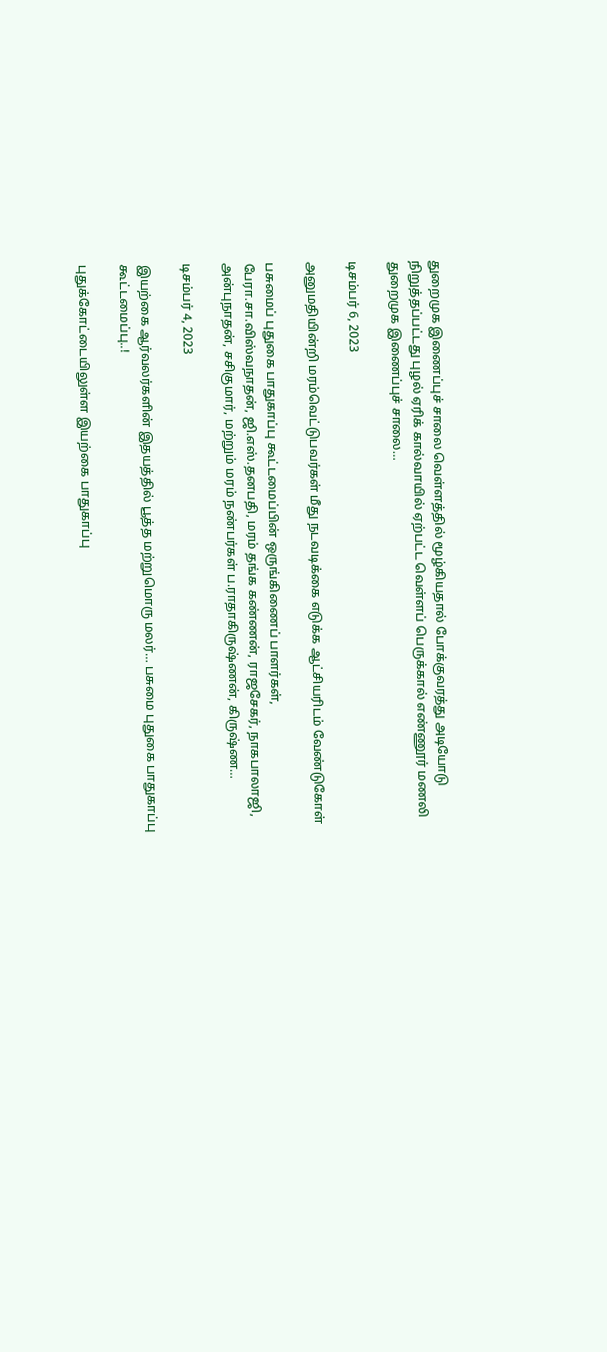துறைமுக இணைப்புச் சாலை வெள்ளத்தில் மூழ்கியதால் போக்குவரத்து அடியோடு நிறுத்தப்பட்டது புழல் ஏரிக் கால்வாயில் ஏற்பட்ட வெள்ளப் பெருக்கால் எண்ணூர் மணலி துறைமுக இணைப்புச் சாலை…

டிசம்பர் 6, 2023

அனுமதியின்றி மரம்வெட்டுபவர்கள் மீது நடவடிக்கை எடுக்க ஆட்சியரிடம் வேண்டுகோள்

பசுமைப் புதுகை பாதுகாப்பு கூட்டமைப்பின் ஒருங்கிணைப் பாளர்கள், பேரா.சா.விஸ்வநாதன், ஜி.எஸ்.தனபதி, மரம் தங்க கண்ணன், ராஜசேகர், நாகபாலாஜி, அன்புநாதன், சசிகுமார், மற்றும் மரம் நண்பர்கள் ப.ராதாகிருஷ்ணன், கிருஷ்ண…

டிசம்பர் 4, 2023

இயற்கை ஆர்வலர்களின் இதயத்தில் பூத்த மற்றுமொரு மலர்… பசுமை புதுகை பாதுகாப்பு கூட்டமைப்பு..!

புதுக்கோட்டையிலுள்ள இயற்கை பாதுகாப்பு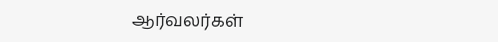ஆர்வலர்கள்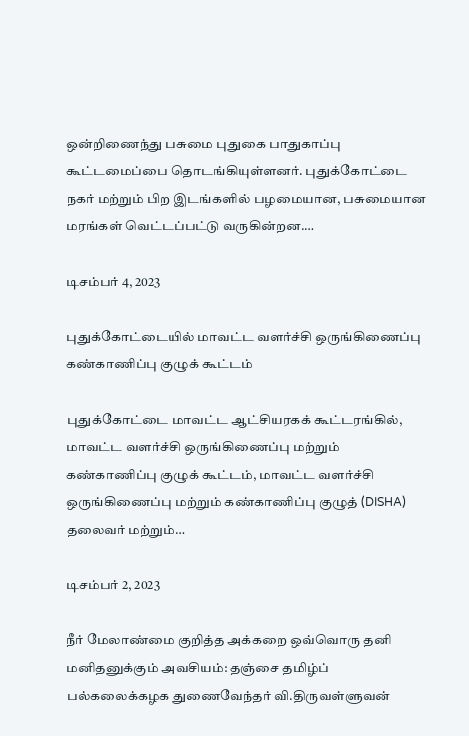ஒன்றிணைந்து பசுமை புதுகை பாதுகாப்பு கூட்டமைப்பை தொடங்கியுள்ளனர். புதுக்கோட்டை நகர் மற்றும் பிற இடங்களில் பழமையான, பசுமையான மரங்கள் வெட்டப்பட்டு வருகின்றன.…

டிசம்பர் 4, 2023

புதுக்கோட்டையில் மாவட்ட வளர்ச்சி ஒருங்கிணைப்பு கண்காணிப்பு குழுக் கூட்டம்

புதுக்கோட்டை மாவட்ட ஆட்சியரகக் கூட்டரங்கில், மாவட்ட வளர்ச்சி ஒருங்கிணைப்பு மற்றும் கண்காணிப்பு குழுக் கூட்டம், மாவட்ட வளர்ச்சி ஒருங்கிணைப்பு மற்றும் கண்காணிப்பு குழுத் (DISHA) தலைவர் மற்றும்…

டிசம்பர் 2, 2023

நீர் மேலாண்மை குறித்த அக்கறை ஒவ்வொரு தனி மனிதனுக்கும் அவசியம்: தஞ்சை தமிழ்ப் பல்கலைக்கழக துணைவேந்தர் வி.திருவள்ளுவன்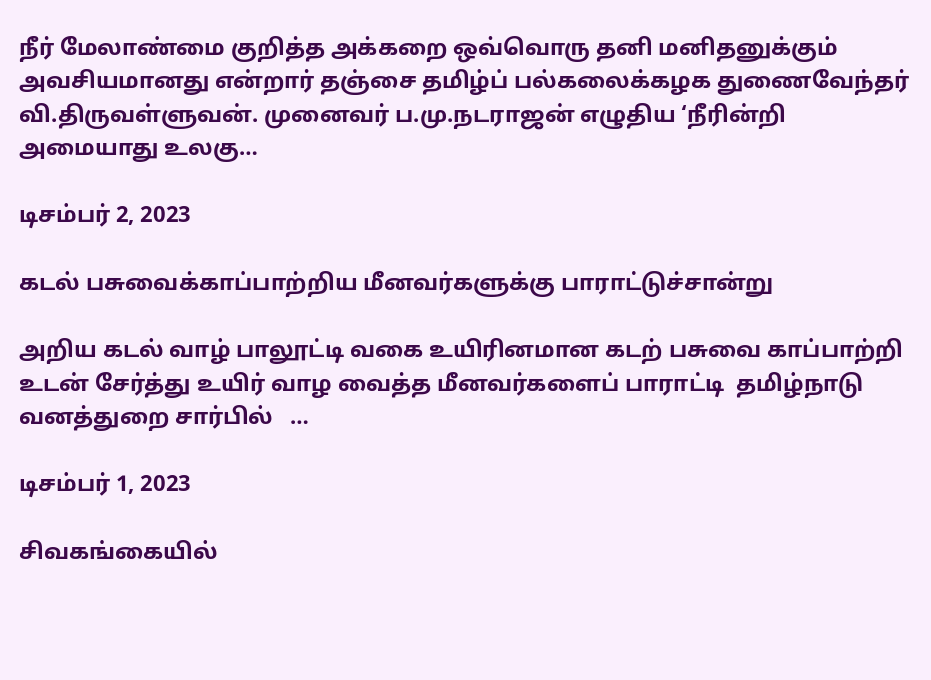நீர் மேலாண்மை குறித்த அக்கறை ஒவ்வொரு தனி மனிதனுக்கும் அவசியமானது என்றார் தஞ்சை தமிழ்ப் பல்கலைக்கழக துணைவேந்தர் வி.திருவள்ளுவன். முனைவர் ப.மு.நடராஜன் எழுதிய ‘நீரின்றி அமையாது உலகு…

டிசம்பர் 2, 2023

கடல் பசுவைக்காப்பாற்றிய மீனவர்களுக்கு பாராட்டுச்சான்று

அறிய கடல் வாழ் பாலூட்டி வகை உயிரினமான கடற் பசுவை காப்பாற்றி உடன் சேர்த்து உயிர் வாழ வைத்த மீனவர்களைப் பாராட்டி  தமிழ்நாடு வனத்துறை சார்பில்   …

டிசம்பர் 1, 2023

சிவகங்கையில்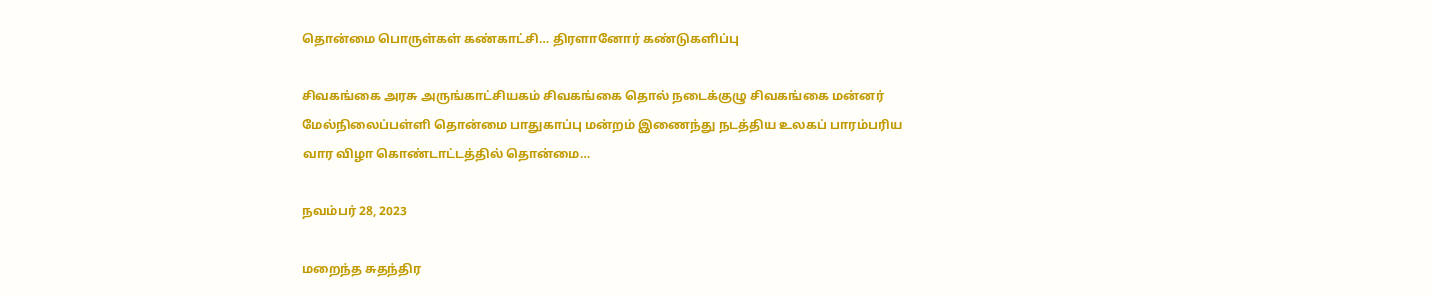தொன்மை பொருள்கள் கண்காட்சி… திரளானோர் கண்டுகளிப்பு

சிவகங்கை அரசு அருங்காட்சியகம் சிவகங்கை தொல் நடைக்குழு சிவகங்கை மன்னர் மேல்நிலைப்பள்ளி தொன்மை பாதுகாப்பு மன்றம் இணைந்து நடத்திய உலகப் பாரம்பரிய வார விழா கொண்டாட்டத்தில் தொன்மை…

நவம்பர் 28, 2023

மறைந்த சுதந்திர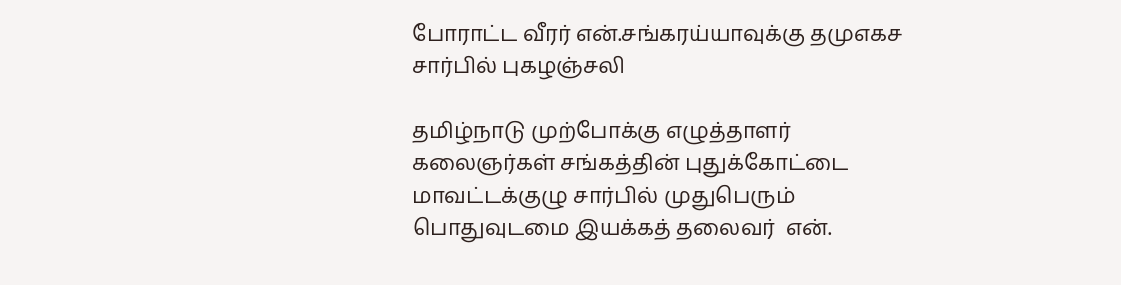போராட்ட வீரர் என்.சங்கரய்யாவுக்கு தமுஎகச சார்பில் புகழஞ்சலி

தமிழ்நாடு முற்போக்கு எழுத்தாளர் கலைஞர்கள் சங்கத்தின் புதுக்கோட்டை மாவட்டக்குழு சார்பில் முதுபெரும் பொதுவுடமை இயக்கத் தலைவர்  என்.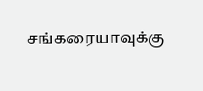சங்கரையாவுக்கு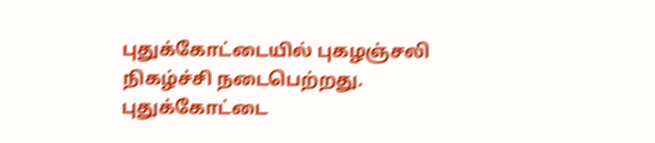புதுக்கோட்டையில் புகழஞ்சலி நிகழ்ச்சி நடைபெற்றது. புதுக்கோட்டை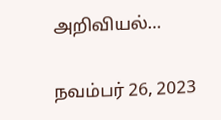அறிவியல்…

நவம்பர் 26, 2023